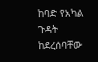ከባድ የአካል ጉዳት ከደረሰባቸው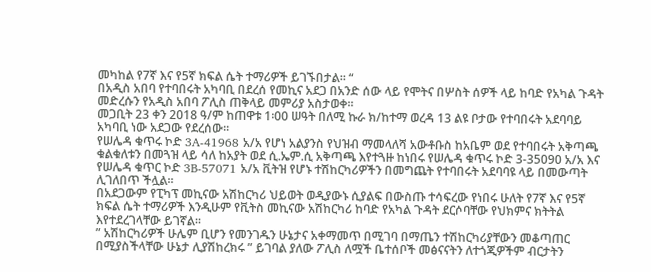መካከል የ7ኛ እና የ5ኛ ክፍል ሴት ተማሪዎች ይገኙበታል። “
በአዲስ አበባ የተባበሩት አካባቢ በደረሰ የመኪና አደጋ በአንድ ሰው ላይ የሞትና በሦስት ሰዎች ላይ ከባድ የአካል ጉዳት መድረሱን የአዲስ አበባ ፖሊስ ጠቅላይ መምሪያ አስታወቀ፡፡
መጋቢት 23 ቀን 2018 ዓ/ም ከጠዋቱ 1፡00 ሠዓት በለሚ ኩራ ክ/ከተማ ወረዳ 13 ልዩ ቦታው የተባበሩት አደባባይ አካባቢ ነው አደጋው የደረሰው፡፡
የሠሌዳ ቁጥሩ ኮድ 3A-41968 አ/አ የሆነ አልያንስ የህዝብ ማመላለሻ አውቶቡስ ከአቤም ወደ የተባበሩት አቅጣጫ ቁልቁለቱን በመጓዝ ላይ ሳለ ከአያት ወደ ሲ.ኤም.ሲ አቅጣጫ እየተጓዙ ከነበሩ የሠሌዳ ቁጥሩ ኮድ 3-35090 አ/አ እና የሠሌዳ ቁጥር ኮድ 3B-57071 አ/አ ቪትዝ የሆኑ ተሽከርካሪዎችን በመግጨት የተባበሩት አደባባዩ ላይ በመውጣት ሊገለበጥ ችሏል፡፡
በአደጋውም የፒካፕ መኪናው አሽከርካሪ ህይወት ወዲያውኑ ሲያልፍ በውስጡ ተሳፍረው የነበሩ ሁለት የ7ኛ እና የ5ኛ ክፍል ሴት ተማሪዎች እንዲሁም የቪትስ መኪናው አሽከርካሪ ከባድ የአካል ጉዳት ደርሶባቸው የህክምና ክትትል እየተደረገላቸው ይገኛል፡፡
” አሽከርካሪዎች ሁሌም ቢሆን የመንገዱን ሁኔታና አቀማመጥ በሚገባ በማጤን ተሽከርካሪያቸውን መቆጣጠር በሚያስችላቸው ሁኔታ ሊያሽከረክሩ ” ይገባል ያለው ፖሊስ ለሟች ቤተሰቦች መፅናናትን ለተጎጂዎችም ብርታትን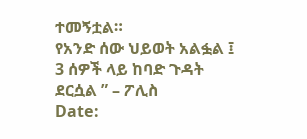ተመኝቷል።
የአንድ ሰው ህይወት አልፏል ፤ 3 ሰዎች ላይ ከባድ ጉዳት ደርሷል ” – ፖሊስ
Date: